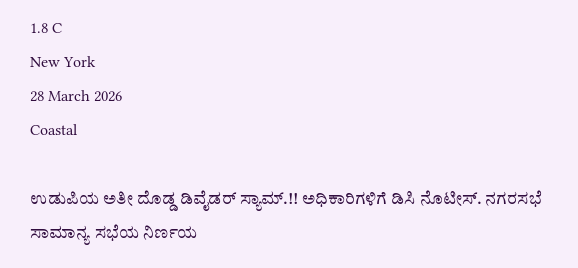1.8 C
New York
28 March 2026
Coastal

ಉಡುಪಿಯ ಅತೀ ದೊಡ್ಡ ಡಿವೈಡರ್ ಸ್ಯಾಮ್.!! ಅಧಿಕಾರಿಗಳಿಗೆ ಡಿಸಿ ನೊಟೀಸ್. ನಗರಸಭೆ ಸಾಮಾನ್ಯ ಸಭೆಯ ನಿರ್ಣಯ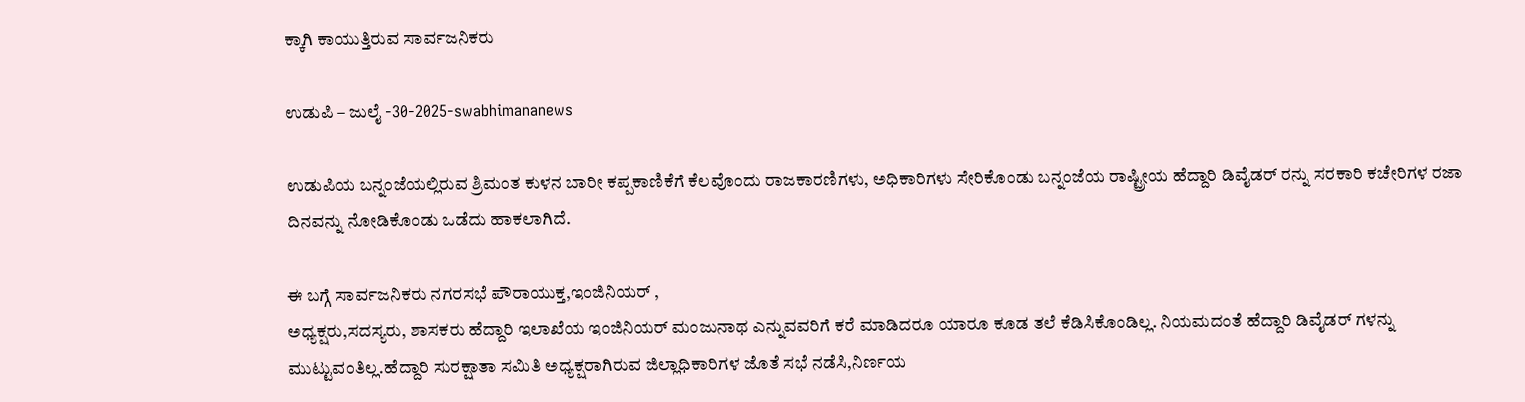ಕ್ಕಾಗಿ ಕಾಯುತ್ತಿರುವ ಸಾರ್ವಜನಿಕರು

ಉಡುಪಿ – ಜುಲೈ -30-2025-swabhimananews

ಉಡುಪಿಯ ಬನ್ನಂಜೆಯಲ್ಲಿರುವ ಶ್ರಿಮಂತ ಕುಳನ ಬಾರೀ ಕಪ್ಪಕಾಣಿಕೆಗೆ ಕೆಲವೊಂದು ರಾಜಕಾರಣಿಗಳು, ಅಧಿಕಾರಿಗಳು ಸೇರಿಕೊಂಡು ಬನ್ನಂಜೆಯ ರಾಷ್ಟ್ರೀಯ ಹೆದ್ದಾರಿ ಡಿವೈಡರ್ ರನ್ನು ಸರಕಾರಿ ಕಚೇರಿಗಳ ರಜಾ ದಿನವನ್ನು ನೋಡಿಕೊಂಡು ಒಡೆದು ಹಾಕಲಾಗಿದೆ.

ಈ ಬಗ್ಗೆ ಸಾರ್ವಜನಿಕರು ನಗರಸಭೆ ಪೌರಾಯುಕ್ತ,ಇಂಜಿನಿಯರ್ ,
ಅಧ್ಯಕ್ಷರು,ಸದಸ್ಯರು, ಶಾಸಕರು ಹೆದ್ದಾರಿ ಇಲಾಖೆಯ ಇಂಜಿನಿಯರ್ ಮಂಜುನಾಥ ಎನ್ನುವವರಿಗೆ ಕರೆ ಮಾಡಿದರೂ ಯಾರೂ ಕೂಡ ತಲೆ ಕೆಡಿಸಿಕೊಂಡಿಲ್ಲ. ನಿಯಮದಂತೆ ಹೆದ್ದಾರಿ ಡಿವೈಡರ್ ಗಳನ್ನು ಮುಟ್ಟುವಂತಿಲ್ಲ.ಹೆದ್ದಾರಿ ಸುರಕ್ಷಾತಾ ಸಮಿತಿ ಅಧ್ಯಕ್ಷರಾಗಿರುವ ಜಿಲ್ಲಾಧಿಕಾರಿಗಳ ಜೊತೆ ಸಭೆ ನಡೆಸಿ,ನಿರ್ಣಯ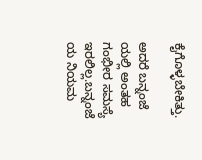ಕೈಗೊಳ್ಳಬೇಕಿತ್ತು.

ಅದರೆ ಬನ್ನಂಜೆ ಯಲ್ಲಿ ಅಂತಹ ಗಂಭೀರ ಸಮಸ್ಯೆ ಇರಲಿಲ್ಲ.ಬನ್ನಂಜೆ ಯ ನಿಯಮ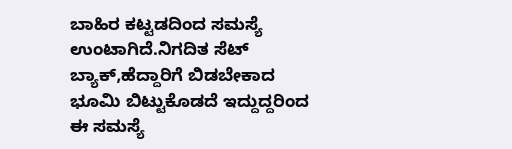ಬಾಹಿರ ಕಟ್ಟಡದಿಂದ ಸಮಸ್ಯೆ ಉಂಟಾಗಿದೆ.ನಿಗದಿತ ಸೆಟ್ ಬ್ಯಾಕ್,ಹೆದ್ದಾರಿಗೆ ಬಿಡಬೇಕಾದ ಭೂಮಿ ಬಿಟ್ಟುಕೊಡದೆ ಇದ್ದುದ್ದರಿಂದ ಈ ಸಮಸ್ಯೆ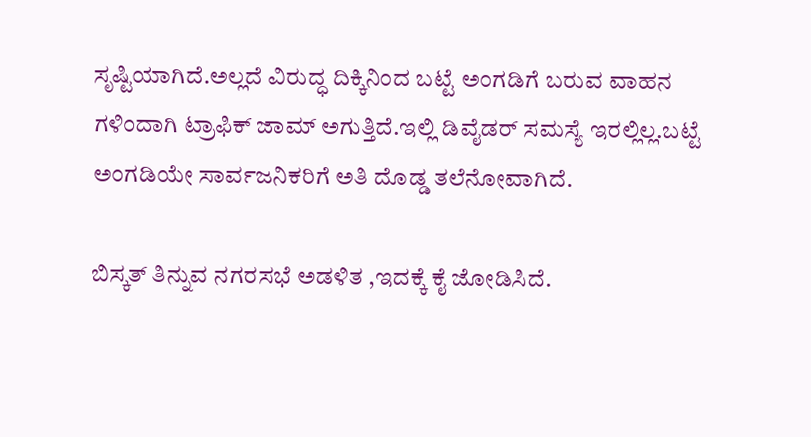ಸೃಷ್ಟಿಯಾಗಿದೆ.ಅಲ್ಲದೆ ವಿರುದ್ಧ ದಿಕ್ಕಿನಿಂದ ಬಟ್ಟೆ ಅಂಗಡಿಗೆ ಬರುವ ವಾಹನ ಗಳಿಂದಾಗಿ ಟ್ರಾಫಿಕ್ ಜಾಮ್ ಅಗುತ್ತಿದೆ.ಇಲ್ಲಿ ಡಿವೈಡರ್ ಸಮಸ್ಯೆ ಇರಲ್ಲಿಲ್ಲ.ಬಟ್ಟೆ ಅಂಗಡಿಯೇ ಸಾರ್ವಜನಿಕರಿಗೆ ಅತಿ ದೊಡ್ಡ ತಲೆನೋವಾಗಿದೆ.

ಬಿಸ್ಕತ್ ತಿನ್ನುವ ನಗರಸಭೆ ಅಡಳಿತ ,ಇದಕ್ಕೆ ಕೈ ಜೋಡಿಸಿದೆ.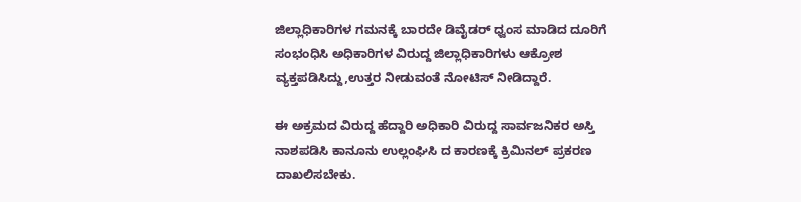ಜಿಲ್ಲಾಧಿಕಾರಿಗಳ ಗಮನಕ್ಕೆ ಬಾರದೇ ಡಿವೈಡರ್ ಧ್ವಂಸ ಮಾಡಿದ ದೂರಿಗೆ ಸಂಭಂಧಿಸಿ ಅಧಿಕಾರಿಗಳ ವಿರುದ್ದ ಜಿಲ್ಲಾಧಿಕಾರಿಗಳು ಆಕ್ರೋಶ ವ್ಯಕ್ತಪಡಿಸಿದ್ದು,ಉತ್ತರ ನೀಡುವಂತೆ ನೋಟಿಸ್ ನೀಡಿದ್ದಾರೆ.

ಈ ಅಕ್ರಮದ ವಿರುದ್ದ ಹೆದ್ದಾರಿ ಅಧಿಕಾರಿ ವಿರುದ್ದ ಸಾರ್ವಜನಿಕರ ಅಸ್ತಿ ನಾಶಪಡಿಸಿ ಕಾನೂನು ಉಲ್ಲಂಘಿಸಿ ದ ಕಾರಣಕ್ಕೆ ಕ್ರಿಮಿನಲ್ ಪ್ರಕರಣ ದಾಖಲಿಸಬೇಕು.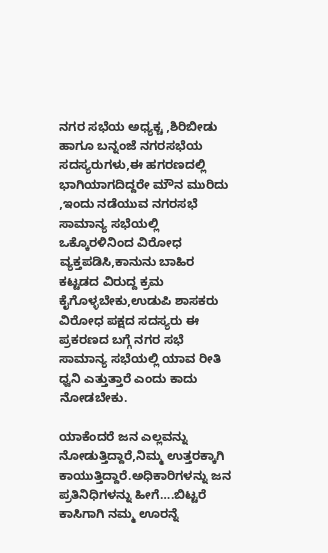ನಗರ ಸಭೆಯ ಅಧ್ಯಕ್ಚ ,ಶಿರಿಬೀಡು ಹಾಗೂ ಬನ್ನಂಜೆ ನಗರಸಭೆಯ ಸದಸ್ಯರುಗಳು,ಈ ಹಗರಣದಲ್ಲಿ ಭಾಗಿಯಾಗದಿದ್ದರೇ ಮೌನ ಮುರಿದು ,ಇಂದು ನಡೆಯುವ ನಗರಸಭೆ ಸಾಮಾನ್ಯ ಸಭೆಯಲ್ಲಿ ಒಕ್ಕೊರಳಿನಿಂದ ವಿರೋಧ ವ್ಯಕ್ತಪಡಿಸಿ,ಕಾನುನು ಬಾಹಿರ ಕಟ್ಟಡದ ವಿರುದ್ದ ಕ್ರಮ ಕೈಗೊಳ್ಳಬೇಕು,ಉಡುಪಿ ಶಾಸಕರು ವಿರೋಧ ಪಕ್ಷದ ಸದಸ್ಯರು ಈ ಪ್ರಕರಣದ ಬಗ್ಗೆ ನಗರ ಸಭೆ ಸಾಮಾನ್ಯ ಸಭೆಯಲ್ಲಿ ಯಾವ ರೀತಿ ಧ್ವನಿ ಎತ್ತುತ್ತಾರೆ ಎಂದು ಕಾದು ನೋಡಬೇಕು.

ಯಾಕೆಂದರೆ ಜನ ಎಲ್ಲವನ್ನು ನೋಡುತ್ತಿದ್ದಾರೆ,ನಿಮ್ಮ ಉತ್ತರಕ್ಕಾಗಿ ಕಾಯುತ್ತಿದ್ದಾರೆ.ಅಧಿಕಾರಿಗಳನ್ನು ಜನ ಪ್ರತಿನಿಧಿಗಳನ್ನು ಹೀಗೆ….ಬಿಟ್ಟರೆ ಕಾಸಿಗಾಗಿ ನಮ್ಮ ಊರನ್ನೆ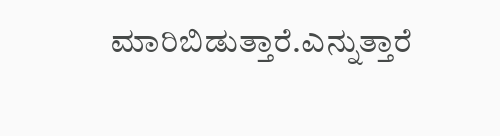ಮಾರಿಬಿಡುತ್ತಾರೆ.ಎನ್ನುತ್ತಾರೆ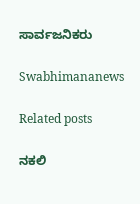ಸಾರ್ವಜನಿಕರು

Swabhimananews

Related posts

ನಕಲಿ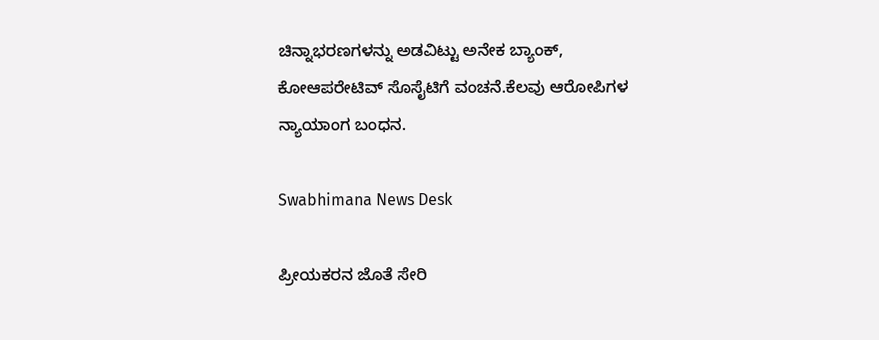ಚಿನ್ನಾಭರಣಗಳನ್ನು ಅಡವಿಟ್ಟು ಅನೇಕ ಬ್ಯಾಂಕ್, ಕೋಆಪರೇಟಿವ್ ಸೊಸೈಟಿಗೆ ವಂಚನೆ.ಕೆಲವು ಆರೋಪಿಗಳ ನ್ಯಾಯಾಂಗ ಬಂಧನ.

Swabhimana News Desk

ಪ್ರೀಯಕರನ ಜೊತೆ ಸೇರಿ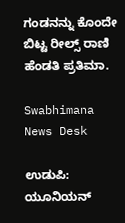ಗಂಡನನ್ನು ಕೊಂದೇ ಬಿಟ್ಟ ರೀಲ್ಸ್ ರಾಣಿ ಹೆಂಡತಿ ಪ್ರತಿಮಾ.

Swabhimana News Desk

ಉಡುಪಿ: ಯೂನಿಯನ್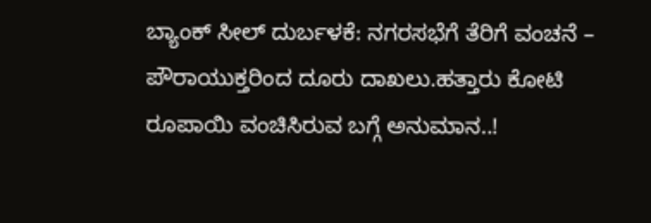ಬ್ಯಾಂಕ್ ಸೀಲ್ ದುರ್ಬಳಕೆ: ನಗರಸಭೆಗೆ ತೆರಿಗೆ ವಂಚನೆ – ಪೌರಾಯುಕ್ತರಿಂದ ದೂರು ದಾಖಲು.ಹತ್ತಾರು ಕೋಟಿ ರೂಪಾಯಿ ವಂಚಿಸಿರುವ ಬಗ್ಗೆ ಅನುಮಾನ..!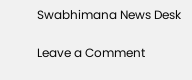Swabhimana News Desk

Leave a Comment